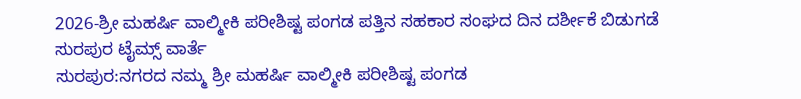2026-ಶ್ರೀ ಮಹರ್ಷಿ ವಾಲ್ಮೀಕಿ ಪರೀಶಿಷ್ಟ ಪಂಗಡ ಪತ್ತಿನ ಸಹಕಾರ ಸಂಘದ ದಿನ ದರ್ಶೀಕೆ ಬಿಡುಗಡೆ
ಸುರಪುರ ಟೈಮ್ಸ್ ವಾರ್ತೆ
ಸುರಪುರ:ನಗರದ ನಮ್ಮ ಶ್ರೀ ಮಹರ್ಷಿ ವಾಲ್ಮೀಕಿ ಪರೀಶಿಷ್ಟ ಪಂಗಡ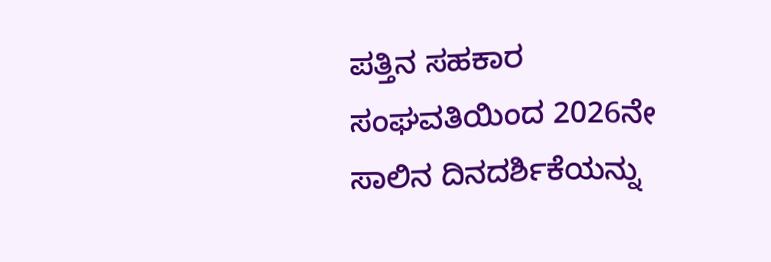ಪತ್ತಿನ ಸಹಕಾರ ಸಂಘವತಿಯಿಂದ 2026ನೇ ಸಾಲಿನ ದಿನದರ್ಶಿಕೆಯನ್ನು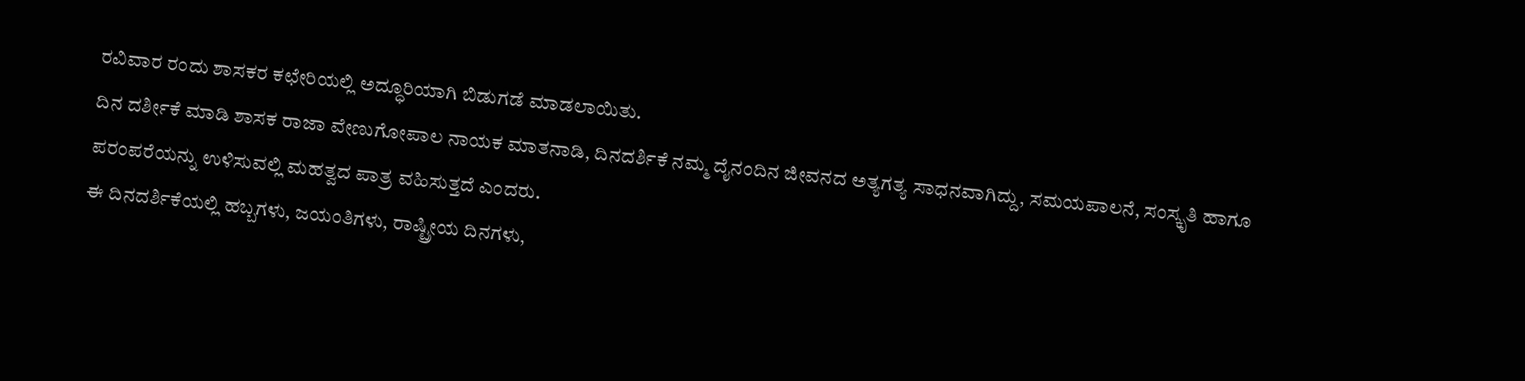ರವಿವಾರ ರಂದು ಶಾಸಕರ ಕಛೇರಿಯಲ್ಲಿ ಅದ್ಧೂರಿಯಾಗಿ ಬಿಡುಗಡೆ ಮಾಡಲಾಯಿತು.
ದಿನ ದರ್ಶೀಕೆ ಮಾಡಿ ಶಾಸಕ ರಾಜಾ ವೇಣುಗೋಪಾಲ ನಾಯಕ ಮಾತನಾಡಿ, ದಿನದರ್ಶಿಕೆ ನಮ್ಮ ದೈನಂದಿನ ಜೀವನದ ಅತ್ಯಗತ್ಯ ಸಾಧನವಾಗಿದ್ದು, ಸಮಯಪಾಲನೆ, ಸಂಸ್ಕೃತಿ ಹಾಗೂ ಪರಂಪರೆಯನ್ನು ಉಳಿಸುವಲ್ಲಿ ಮಹತ್ವದ ಪಾತ್ರ ವಹಿಸುತ್ತದೆ ಎಂದರು.
ಈ ದಿನದರ್ಶಿಕೆಯಲ್ಲಿ ಹಬ್ಬಗಳು, ಜಯಂತಿಗಳು, ರಾಷ್ಟ್ರೀಯ ದಿನಗಳು,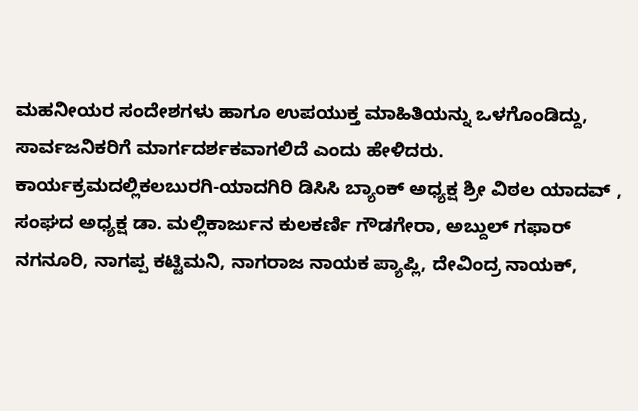ಮಹನೀಯರ ಸಂದೇಶಗಳು ಹಾಗೂ ಉಪಯುಕ್ತ ಮಾಹಿತಿಯನ್ನು ಒಳಗೊಂಡಿದ್ದು, ಸಾರ್ವಜನಿಕರಿಗೆ ಮಾರ್ಗದರ್ಶಕವಾಗಲಿದೆ ಎಂದು ಹೇಳಿದರು.
ಕಾರ್ಯಕ್ರಮದಲ್ಲಿಕಲಬುರಗಿ-ಯಾದಗಿರಿ ಡಿಸಿಸಿ ಬ್ಯಾಂಕ್ ಅಧ್ಯಕ್ಷ ಶ್ರೀ ವಿಠಲ ಯಾದವ್ , ಸಂಘದ ಅಧ್ಯಕ್ಷ ಡಾ. ಮಲ್ಲಿಕಾರ್ಜುನ ಕುಲಕರ್ಣಿ ಗೌಡಗೇರಾ, ಅಬ್ದುಲ್ ಗಫಾರ್ ನಗನೂರಿ, ನಾಗಪ್ಪ ಕಟ್ಟಿಮನಿ, ನಾಗರಾಜ ನಾಯಕ ಪ್ಯಾಪ್ಲಿ, ದೇವಿಂದ್ರ ನಾಯಕ್,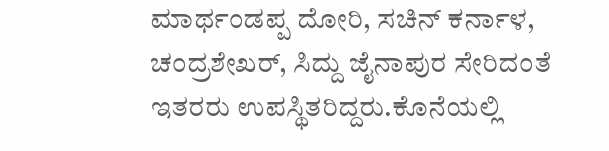ಮಾರ್ಥಂಡಪ್ಪ ದೋರಿ, ಸಚಿನ್ ಕರ್ನಾಳ, ಚಂದ್ರಶೇಖರ್, ಸಿದ್ದು ಜೈನಾಪುರ ಸೇರಿದಂತೆ ಇತರರು ಉಪಸ್ಥಿತರಿದ್ದರು.ಕೊನೆಯಲ್ಲಿ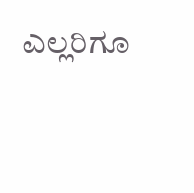ಎಲ್ಲರಿಗೂ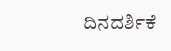ದಿನದರ್ಶಿಕೆ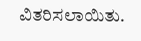ವಿತರಿಸಲಾಯಿತು.